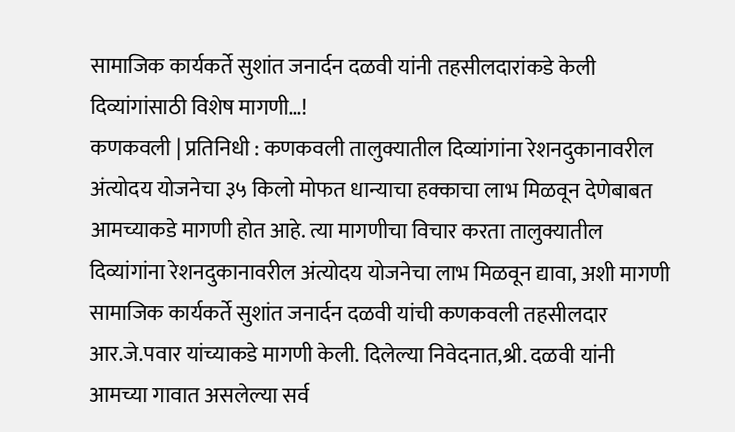सामाजिक कार्यकर्ते सुशांत जनार्दन दळवी यांनी तहसीलदारांकडे केली दिव्यांगांसाठी विशेष मागणी…!
कणकवली | प्रतिनिधी : कणकवली तालुक्यातील दिव्यांगांना रेशनदुकानावरील अंत्योदय योजनेचा ३५ किलो मोफत धान्याचा हक्काचा लाभ मिळवून देणेबाबत आमच्याकडे मागणी होत आहे. त्या मागणीचा विचार करता तालुक्यातील दिव्यांगांना रेशनदुकानावरील अंत्योदय योजनेचा लाभ मिळवून द्यावा, अशी मागणी सामाजिक कार्यकर्ते सुशांत जनार्दन दळवी यांची कणकवली तहसीलदार आर.जे.पवार यांच्याकडे मागणी केली. दिलेल्या निवेदनात,श्री. दळवी यांनी आमच्या गावात असलेल्या सर्व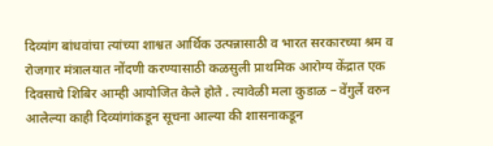दिव्यांग बांधवांचा त्यांच्या शाश्वत आर्थिक उत्पन्नासाठी व भारत सरकारच्या श्रम व रोजगार मंत्रालयात नोंदणी करण्यासाठी कळसुली प्राथमिक आरोग्य केंद्रात एक दिवसाचे शिबिर आम्ही आयोजित केले होते . त्यावेळी मला कुडाळ – वेंगुर्ले वरुन आलेल्या काही दिव्यांगांकडून सूचना आल्या की शासनाकडून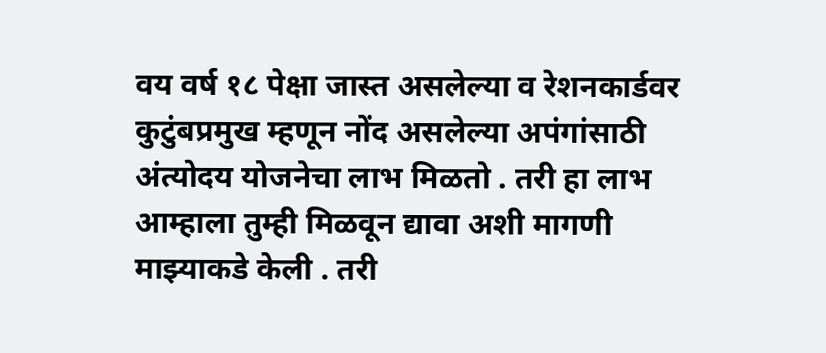वय वर्ष १८ पेक्षा जास्त असलेल्या व रेशनकार्डवर कुटुंबप्रमुख म्हणून नोंद असलेल्या अपंगांसाठी अंत्योदय योजनेचा लाभ मिळतो . तरी हा लाभ आम्हाला तुम्ही मिळवून द्यावा अशी मागणी माझ्याकडे केली . तरी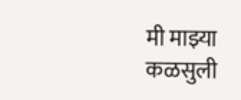मी माझ्या कळसुली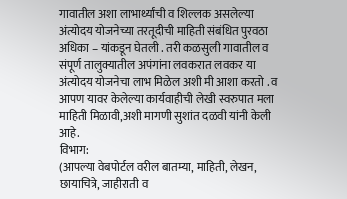गावातील अशा लाभार्थ्यांची व शिल्लक असलेल्या अंत्योदय योजनेच्या तरतूदीची माहिती संबंधित पुरवठा अधिका – यांकडून घेतली . तरी कळसुली गावातील व संपूर्ण तालुक्यातील अपंगांना लवकरात लवकर या अंत्योदय योजनेचा लाभ मिळेल अशी मी आशा करतो . व आपण यावर केलेल्या कार्यवाहीची लेखी स्वरुपात मला माहिती मिळावी,अशी मागणी सुशांत दळवी यांनी केली आहे.
विभाग:
(आपल्या वेबपोर्टल वरील बातम्या, माहिती, लेखन, छायाचित्रे, जाहीराती व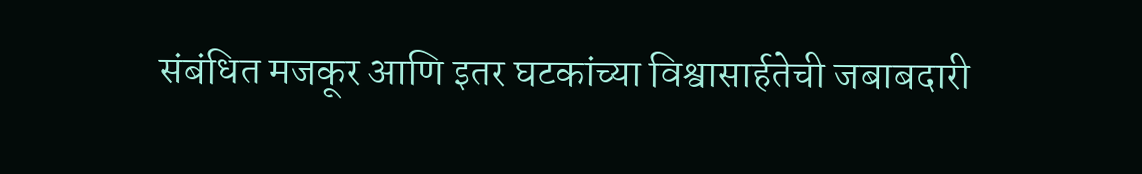संबंधित मजकूर आणि इतर घटकांच्या विश्वासार्हतेची जबाबदारी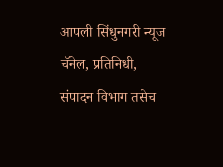आपली सिंधुनगरी न्यूज चॅनेल, प्रतिनिधी, संपादन विभाग तसेच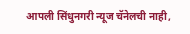आपली सिंधुनगरी न्यूज चॅनेलची नाही,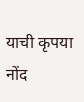याची कृपया नोंद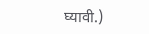घ्यावी.)